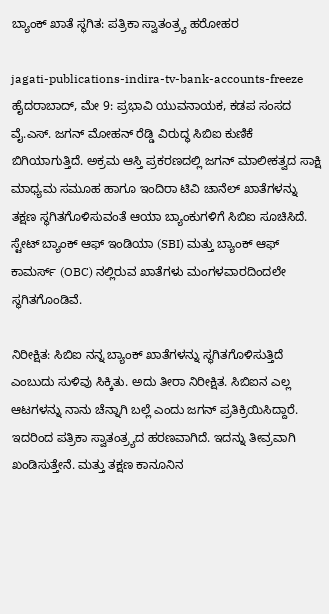ಬ್ಯಾಂಕ್ ಖಾತೆ ಸ್ಥಗಿತ: ಪತ್ರಿಕಾ ಸ್ವಾತಂತ್ರ್ಯ ಹರೋಹರ

jagati-publications-indira-tv-bank-accounts-freeze
ಹೈದರಾಬಾದ್, ಮೇ 9: ಪ್ರಭಾವಿ ಯುವನಾಯಕ, ಕಡಪ ಸಂಸದ ವೈ.ಎಸ್. ಜಗನ್ ಮೋಹನ್ ರೆಡ್ಡಿ ವಿರುದ್ಧ ಸಿಬಿಐ ಕುಣಿಕೆ ಬಿಗಿಯಾಗುತ್ತಿದೆ. ಅಕ್ರಮ ಆಸ್ತಿ ಪ್ರಕರಣದಲ್ಲಿ ಜಗನ್ ಮಾಲೀಕತ್ವದ ಸಾಕ್ಷಿ ಮಾಧ್ಯಮ ಸಮೂಹ ಹಾಗೂ ಇಂದಿರಾ ಟಿವಿ ಚಾನೆಲ್ ಖಾತೆಗಳನ್ನು ತಕ್ಷಣ ಸ್ಥಗಿತಗೊಳಿಸುವಂತೆ ಆಯಾ ಬ್ಯಾಂಕುಗಳಿಗೆ ಸಿಬಿಐ ಸೂಚಿಸಿದೆ. ಸ್ಟೇಟ್ ಬ್ಯಾಂಕ್ ಆಫ್ ಇಂಡಿಯಾ (SBI) ಮತ್ತು ಬ್ಯಾಂಕ್ ಆಫ್ ಕಾಮರ್ಸ್ (OBC) ನಲ್ಲಿರುವ ಖಾತೆಗಳು ಮಂಗಳವಾರದಿಂದಲೇ ಸ್ಥಗಿತಗೊಂಡಿವೆ.

ನಿರೀಕ್ಷಿತ: ಸಿಬಿಐ ನನ್ನ ಬ್ಯಾಂಕ್ ಖಾತೆಗಳನ್ನು ಸ್ಥಗಿತಗೊಳಿಸುತ್ತಿದೆ ಎಂಬುದು ಸುಳಿವು ಸಿಕ್ಕಿತು. ಅದು ತೀರಾ ನಿರೀಕ್ಷಿತ. ಸಿಬಿಐನ ಎಲ್ಲ ಆಟಗಳನ್ನು ನಾನು ಚೆನ್ನಾಗಿ ಬಲ್ಲೆ ಎಂದು ಜಗನ್ ಪ್ರತಿಕ್ರಿಯಿಸಿದ್ದಾರೆ.
ಇದರಿಂದ ಪತ್ರಿಕಾ ಸ್ವಾತಂತ್ರ್ಯದ ಹರಣವಾಗಿದೆ. ಇದನ್ನು ತೀವ್ರವಾಗಿ ಖಂಡಿಸುತ್ತೇನೆ. ಮತ್ತು ತಕ್ಷಣ ಕಾನೂನಿನ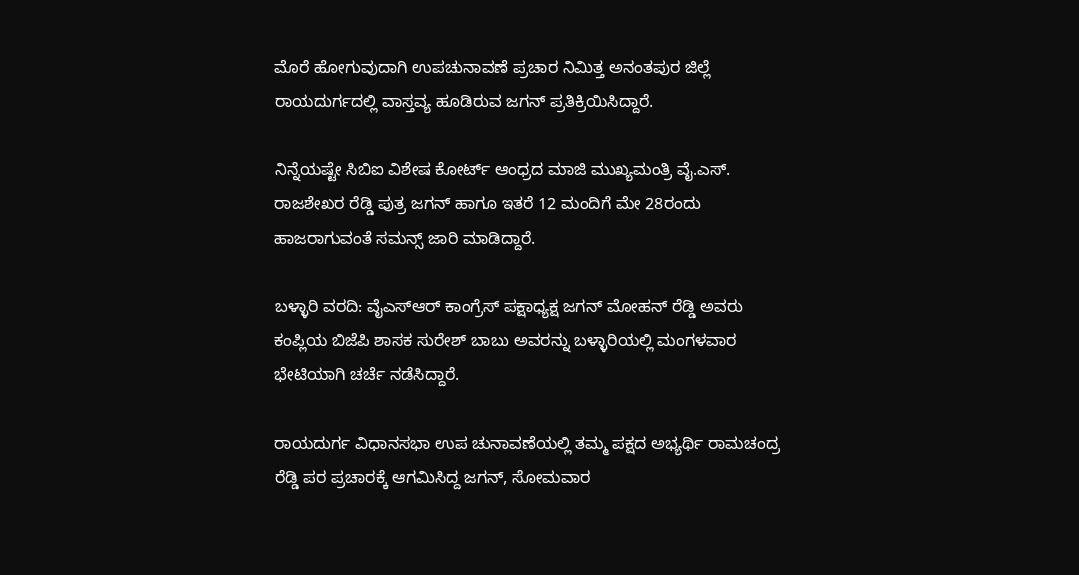ಮೊರೆ ಹೋಗುವುದಾಗಿ ಉಪಚುನಾವಣೆ ಪ್ರಚಾರ ನಿಮಿತ್ತ ಅನಂತಪುರ ಜಿಲ್ಲೆ ರಾಯದುರ್ಗದಲ್ಲಿ ವಾಸ್ತವ್ಯ ಹೂಡಿರುವ ಜಗನ್ ಪ್ರತಿಕ್ರಿಯಿಸಿದ್ದಾರೆ.

ನಿನ್ನೆಯಷ್ಟೇ ಸಿಬಿಐ ವಿಶೇಷ ಕೋರ್ಟ್ ಆಂಧ್ರದ ಮಾಜಿ ಮುಖ್ಯಮಂತ್ರಿ ವೈ.ಎಸ್. ರಾಜಶೇಖರ ರೆಡ್ಡಿ ಪುತ್ರ ಜಗನ್‌ ಹಾಗೂ ಇತರೆ 12 ಮಂದಿಗೆ ಮೇ 28ರಂದು ಹಾಜರಾಗುವಂತೆ ಸಮನ್ಸ್ ಜಾರಿ ಮಾಡಿದ್ದಾರೆ.

ಬಳ್ಳಾರಿ ವರದಿ: ವೈಎಸ್‌ಆರ್‌ ಕಾಂಗ್ರೆಸ್‌ ಪಕ್ಷಾಧ್ಯಕ್ಷ ಜಗನ್‌ ಮೋಹನ್‌ ರೆಡ್ಡಿ ಅವರು ಕಂಪ್ಲಿಯ ಬಿಜೆಪಿ ಶಾಸಕ ಸುರೇಶ್‌ ಬಾಬು ಅವರನ್ನು ಬಳ್ಳಾರಿಯಲ್ಲಿ ಮಂಗಳವಾರ ಭೇಟಿಯಾಗಿ ಚರ್ಚೆ ನಡೆಸಿದ್ದಾರೆ.

ರಾಯದುರ್ಗ ವಿಧಾನಸಭಾ ಉಪ ಚುನಾವಣೆಯಲ್ಲಿ ತಮ್ಮ ಪಕ್ಷದ ಅಭ್ಯರ್ಥಿ ರಾಮಚಂದ್ರ ರೆಡ್ಡಿ ಪರ ಪ್ರಚಾರಕ್ಕೆ ಆಗಮಿಸಿದ್ದ ಜಗನ್‌, ಸೋಮವಾರ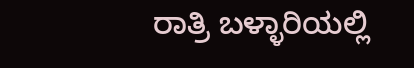ರಾತ್ರಿ ಬಳ್ಳಾರಿಯಲ್ಲಿ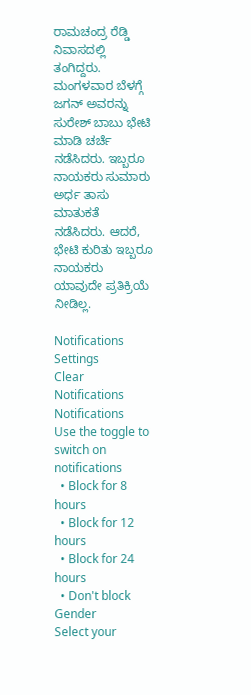ರಾಮಚಂದ್ರ ರೆಡ್ಡಿ ನಿವಾಸದಲ್ಲಿ ತಂಗಿದ್ದರು. ಮಂಗಳವಾರ ಬೆಳಗ್ಗೆ ಜಗನ್‌ ಅವರನ್ನು ಸುರೇಶ್‌ ಬಾಬು ಭೇಟಿ ಮಾಡಿ ಚರ್ಚೆ ನಡೆಸಿದರು. ಇಬ್ಬರೂ ನಾಯಕರು ಸುಮಾರು ಅರ್ಧ ತಾಸು ಮಾತುಕತೆ ನಡೆಸಿದರು. ಆದರೆ, ಭೇಟಿ ಕುರಿತು ಇಬ್ಬರೂ ನಾಯಕರು ಯಾವುದೇ ಪ್ರತಿಕ್ರಿಯೆ ನೀಡಿಲ್ಲ.

Notifications
Settings
Clear Notifications
Notifications
Use the toggle to switch on notifications
  • Block for 8 hours
  • Block for 12 hours
  • Block for 24 hours
  • Don't block
Gender
Select your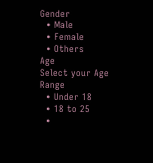Gender
  • Male
  • Female
  • Others
Age
Select your Age Range
  • Under 18
  • 18 to 25
  •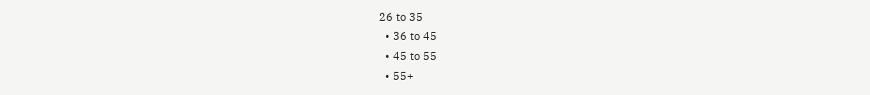26 to 35
  • 36 to 45
  • 45 to 55
  • 55+